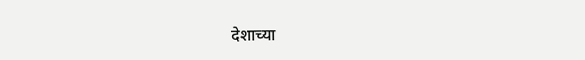देशाच्या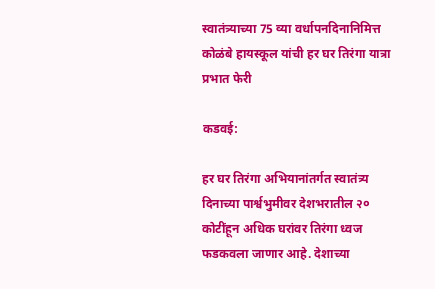स्वातंत्र्याच्या 75 व्या वर्धापनदिनानिमित्त कोळंबे हायस्कूल यांची हर घर तिरंगा यात्रा प्रभात फेरी

कडवई:

हर घर तिरंगा अभियानांतर्गत स्वातंत्र्य दिनाच्या पार्श्वभुमीवर देशभरातील २० कोटींहून अधिक घरांवर तिरंगा ध्वज फडकवला जाणार आहे. देशाच्या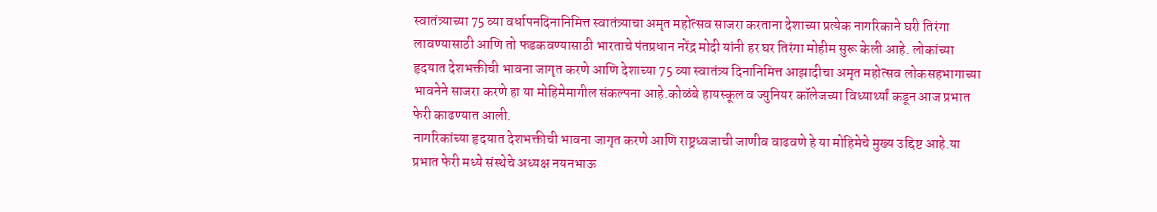स्वातंत्र्याच्या 75 व्या वर्धापनदिनानिमित्त स्वातंत्र्याचा अमृत महोत्सव साजरा करताना देशाच्या प्रत्येक नागरिकाने घरी तिरंगा लावण्यासाठी आणि तो फडकवण्यासाठी भारताचे पंतप्रधान नरेंद्र मोदी यांनी हर घर तिरंगा मोहीम सुरू केली आहे. लोकांच्या हृदयात देशभक्तीची भावना जागृत करणे आणि देशाच्या 75 व्या स्वातंत्र्य दिनानिमित्त आझादीचा अमृत महोत्सव लोकसहभागाच्या भावनेने साजरा करणे हा या मोहिमेमागील संकल्पना आहे.कोळंबे हायस्कूल व ज्युनियर कॉलेजच्या विध्यार्थ्यां कडून आज प्रभात फेरी काढण्यात आली.
नागरिकांच्या हृदयात देशभक्तीची भावना जागृत करणे आणि राष्ट्रध्वजाची जाणीव वाढवणे हे या मोहिमेचे मुख्य उद्दिष्ट आहे.या प्रभात फेरी मध्ये संस्थेचे अध्यक्ष नयनभाऊ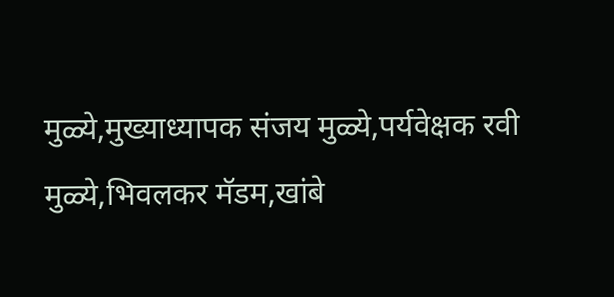मुळ्ये,मुख्याध्यापक संजय मुळ्ये,पर्यवेक्षक रवी मुळ्ये,भिवलकर मॅडम,खांबे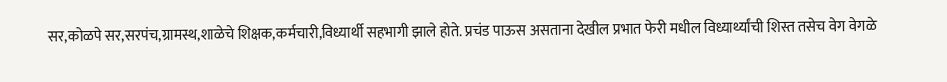सर,कोळपे सर,सरपंच,ग्रामस्थ,शाळेचे शिक्षक,कर्मचारी,विध्यार्थी सहभागी झाले होते. प्रचंड पाऊस असताना देखील प्रभात फेरी मधील विध्यार्थ्यांची शिस्त तसेच वेग वेगळे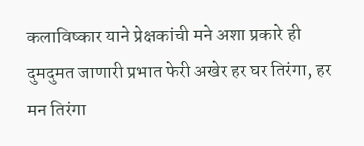कलाविष्कार याने प्रेक्षकांची मने अशा प्रकारे ही दुमदुमत जाणारी प्रभात फेरी अखेर हर घर तिरंगा, हर मन तिरंगा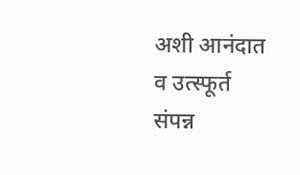अशी आनंदात व उत्स्फूर्त संपन्न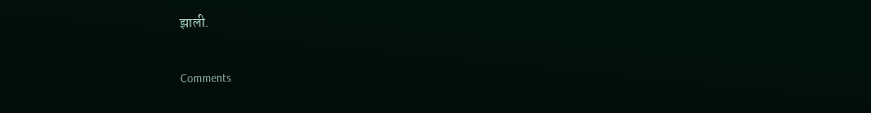झाली.

Comments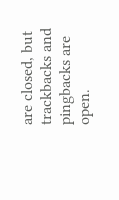are closed, but trackbacks and pingbacks are open.